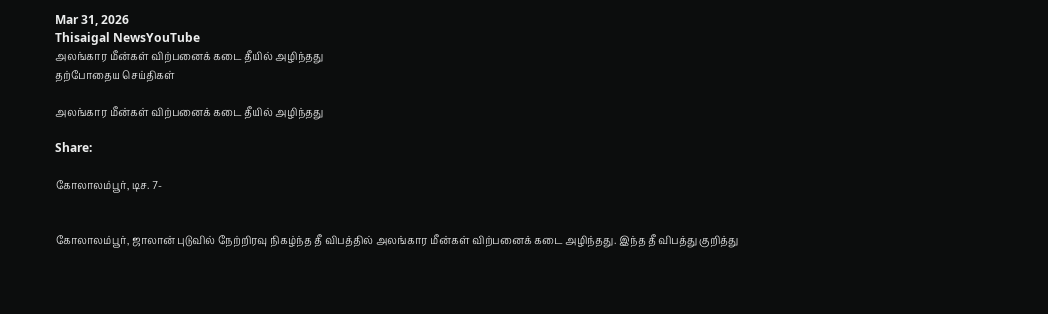Mar 31, 2026
Thisaigal NewsYouTube
அலங்கார மீன்கள் விற்பனைக் கடை தீயில் அழிந்தது
தற்போதைய செய்திகள்

அலங்கார மீன்கள் விற்பனைக் கடை தீயில் அழிந்தது

Share:

கோலாலம்பூர், டிச. 7-


கோலாலம்பூர், ஜாலான் புடுவில் நேற்றிரவு நிகழ்ந்த தீ விபத்தில் அலங்கார மீன்கள் விற்பனைக் கடை அழிந்தது. இந்த தீ விபத்து குறித்து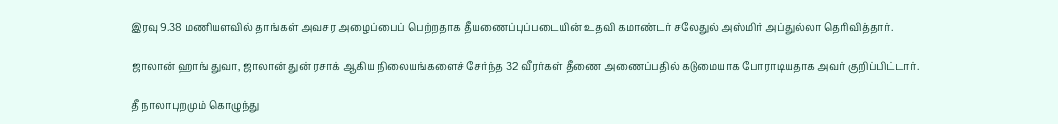இரவு 9.38 மணியளவில் தாங்கள் அவசர அழைப்பைப் பெற்றதாக தீயணைப்புப்படையின் உதவி கமாண்டர் சலேதுல் அஸ்மிர் அப்துல்லா தெரிவித்தார்.

ஜாலான் ஹாங் துவா, ஜாலான் துன் ரசாக் ஆகிய நிலையங்களைச் சேர்ந்த 32 வீரர்கள் தீணை அணைப்பதில் கடுமையாக போராடியதாக அவர் குறிப்பிட்டார்.

தீ நாலாபுறமும் கொழுந்து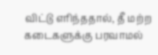விட்டு எரிந்ததால், தீ மற்ற கடைகளுக்கு பரவாமல்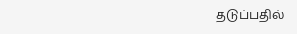தடுப்பதில்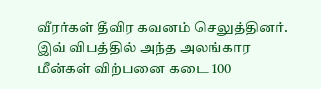வீரர்கள் தீவிர கவனம் செலுத்தினர். இவ் விபத்தில் அந்த அலங்கார மீன்கள் விற்பனை கடை 100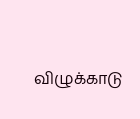விழுக்காடு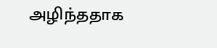அழிந்ததாக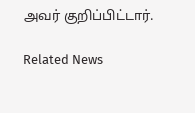அவர் குறிப்பிட்டார்.

Related News